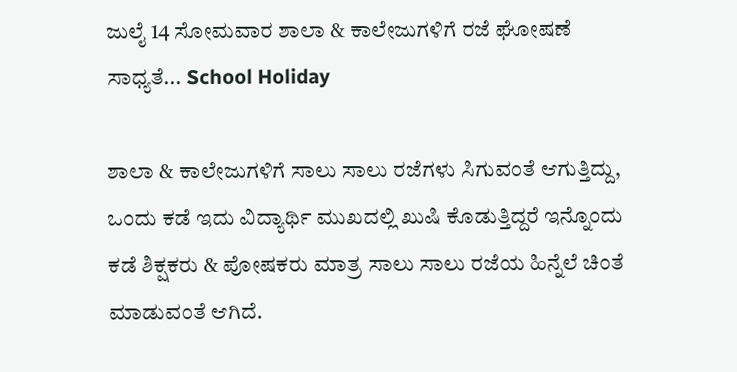ಜುಲೈ 14 ಸೋಮವಾರ ಶಾಲಾ & ಕಾಲೇಜುಗಳಿಗೆ ರಜೆ ಘೋಷಣೆ ಸಾಧ್ಯತೆ... School Holiday

ಶಾಲಾ & ಕಾಲೇಜುಗಳಿಗೆ ಸಾಲು ಸಾಲು ರಜೆಗಳು ಸಿಗುವಂತೆ ಆಗುತ್ತಿದ್ದು, ಒಂದು ಕಡೆ ಇದು ವಿದ್ಯಾರ್ಥಿ ಮುಖದಲ್ಲಿ ಖುಷಿ ಕೊಡುತ್ತಿದ್ದರೆ ಇನ್ನೊಂದು ಕಡೆ ಶಿಕ್ಷಕರು & ಪೋಷಕರು ಮಾತ್ರ ಸಾಲು ಸಾಲು ರಜೆಯ ಹಿನ್ನೆಲೆ ಚಿಂತೆ ಮಾಡುವಂತೆ ಆಗಿದೆ.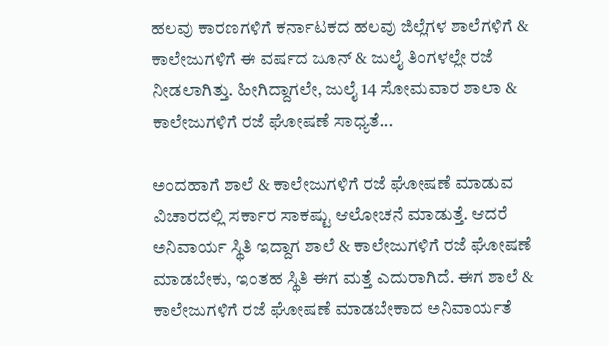ಹಲವು ಕಾರಣಗಳಿಗೆ ಕರ್ನಾಟಕದ ಹಲವು ಜಿಲ್ಲೆಗಳ ಶಾಲೆಗಳಿಗೆ & ಕಾಲೇಜುಗಳಿಗೆ ಈ ವರ್ಷದ ಜೂನ್ & ಜುಲೈ ತಿಂಗಳಲ್ಲೇ ರಜೆ ನೀಡಲಾಗಿತ್ತು. ಹೀಗಿದ್ದಾಗಲೇ, ಜುಲೈ 14 ಸೋಮವಾರ ಶಾಲಾ & ಕಾಲೇಜುಗಳಿಗೆ ರಜೆ ಘೋಷಣೆ ಸಾಧ್ಯತೆ...

ಅಂದಹಾಗೆ ಶಾಲೆ & ಕಾಲೇಜುಗಳಿಗೆ ರಜೆ ಘೋಷಣೆ ಮಾಡುವ ವಿಚಾರದಲ್ಲಿ ಸರ್ಕಾರ ಸಾಕಷ್ಟು ಆಲೋಚನೆ ಮಾಡುತ್ತೆ. ಆದರೆ ಅನಿವಾರ್ಯ ಸ್ಥಿತಿ ಇದ್ದಾಗ ಶಾಲೆ & ಕಾಲೇಜುಗಳಿಗೆ ರಜೆ ಘೋಷಣೆ ಮಾಡಬೇಕು, ಇಂತಹ ಸ್ಥಿತಿ ಈಗ ಮತ್ತೆ ಎದುರಾಗಿದೆ. ಈಗ ಶಾಲೆ & ಕಾಲೇಜುಗಳಿಗೆ ರಜೆ ಘೋಷಣೆ ಮಾಡಬೇಕಾದ ಅನಿವಾರ್ಯತೆ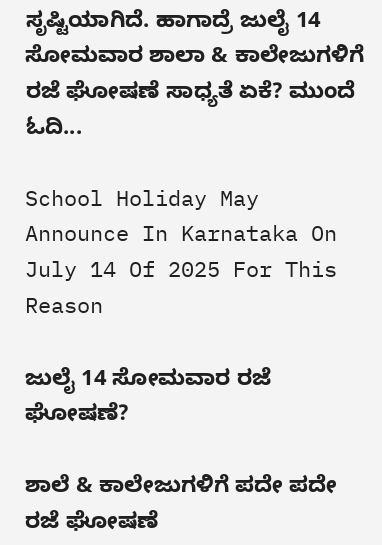ಸೃಷ್ಟಿಯಾಗಿದೆ. ಹಾಗಾದ್ರೆ ಜುಲೈ 14 ಸೋಮವಾರ ಶಾಲಾ & ಕಾಲೇಜುಗಳಿಗೆ ರಜೆ ಘೋಷಣೆ ಸಾಧ್ಯತೆ ಏಕೆ? ಮುಂದೆ ಓದಿ...

School Holiday May Announce In Karnataka On July 14 Of 2025 For This Reason

ಜುಲೈ 14 ಸೋಮವಾರ ರಜೆ ಘೋಷಣೆ?

ಶಾಲೆ & ಕಾಲೇಜುಗಳಿಗೆ ಪದೇ ಪದೇ ರಜೆ ಘೋಷಣೆ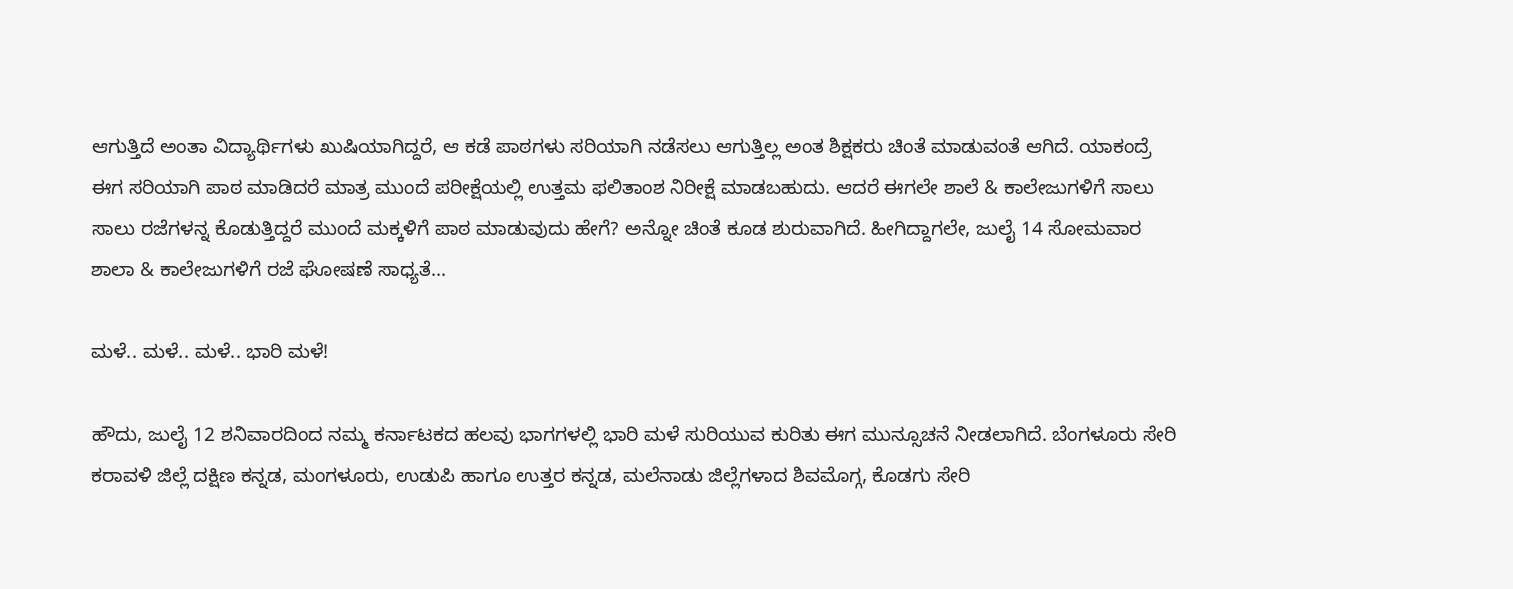ಆಗುತ್ತಿದೆ ಅಂತಾ ವಿದ್ಯಾರ್ಥಿಗಳು ಖುಷಿಯಾಗಿದ್ದರೆ, ಆ ಕಡೆ ಪಾಠಗಳು ಸರಿಯಾಗಿ ನಡೆಸಲು ಆಗುತ್ತಿಲ್ಲ ಅಂತ ಶಿಕ್ಷಕರು ಚಿಂತೆ ಮಾಡುವಂತೆ ಆಗಿದೆ. ಯಾಕಂದ್ರೆ ಈಗ ಸರಿಯಾಗಿ ಪಾಠ ಮಾಡಿದರೆ ಮಾತ್ರ ಮುಂದೆ ಪರೀಕ್ಷೆಯಲ್ಲಿ ಉತ್ತಮ ಫಲಿತಾಂಶ ನಿರೀಕ್ಷೆ ಮಾಡಬಹುದು. ಆದರೆ ಈಗಲೇ ಶಾಲೆ & ಕಾಲೇಜುಗಳಿಗೆ ಸಾಲು ಸಾಲು ರಜೆಗಳನ್ನ ಕೊಡುತ್ತಿದ್ದರೆ ಮುಂದೆ ಮಕ್ಕಳಿಗೆ ಪಾಠ ಮಾಡುವುದು ಹೇಗೆ? ಅನ್ನೋ ಚಿಂತೆ ಕೂಡ ಶುರುವಾಗಿದೆ. ಹೀಗಿದ್ದಾಗಲೇ, ಜುಲೈ 14 ಸೋಮವಾರ ಶಾಲಾ & ಕಾಲೇಜುಗಳಿಗೆ ರಜೆ ಘೋಷಣೆ ಸಾಧ್ಯತೆ...

ಮಳೆ.. ಮಳೆ.. ಮಳೆ.. ಭಾರಿ ಮಳೆ!

ಹೌದು, ಜುಲೈ 12 ಶನಿವಾರದಿಂದ ನಮ್ಮ ಕರ್ನಾಟಕದ ಹಲವು ಭಾಗಗಳಲ್ಲಿ ಭಾರಿ ಮಳೆ ಸುರಿಯುವ ಕುರಿತು ಈಗ ಮುನ್ಸೂಚನೆ ನೀಡಲಾಗಿದೆ. ಬೆಂಗಳೂರು ಸೇರಿ ಕರಾವಳಿ ಜಿಲ್ಲೆ ದಕ್ಷಿಣ ಕನ್ನಡ, ಮಂಗಳೂರು, ಉಡುಪಿ ಹಾಗೂ ಉತ್ತರ ಕನ್ನಡ, ಮಲೆನಾಡು ಜಿಲ್ಲೆಗಳಾದ ಶಿವಮೊಗ್ಗ, ಕೊಡಗು ಸೇರಿ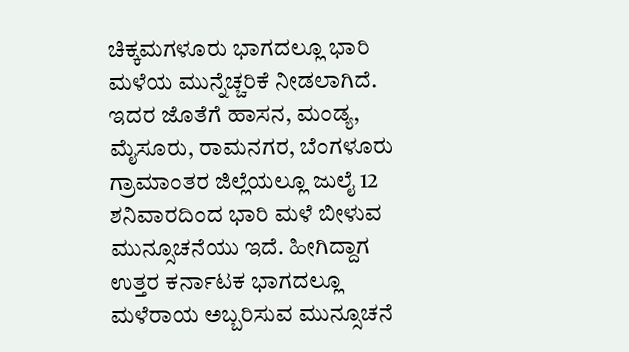ಚಿಕ್ಕಮಗಳೂರು ಭಾಗದಲ್ಲೂ ಭಾರಿ ಮಳೆಯ ಮುನ್ನೆಚ್ಚರಿಕೆ ನೀಡಲಾಗಿದೆ. ಇದರ ಜೊತೆಗೆ ಹಾಸನ, ಮಂಡ್ಯ, ಮೈಸೂರು, ರಾಮನಗರ, ಬೆಂಗಳೂರು ಗ್ರಾಮಾಂತರ ಜಿಲ್ಲೆಯಲ್ಲೂ ಜುಲೈ 12 ಶನಿವಾರದಿಂದ ಭಾರಿ ಮಳೆ ಬೀಳುವ ಮುನ್ಸೂಚನೆಯು ಇದೆ. ಹೀಗಿದ್ದಾಗ ಉತ್ತರ ಕರ್ನಾಟಕ ಭಾಗದಲ್ಲೂ ಮಳೆರಾಯ ಅಬ್ಬರಿಸುವ ಮುನ್ಸೂಚನೆ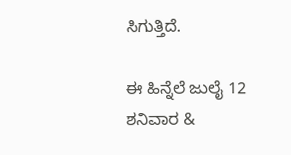ಸಿಗುತ್ತಿದೆ.

ಈ ಹಿನ್ನೆಲೆ ಜುಲೈ 12 ಶನಿವಾರ &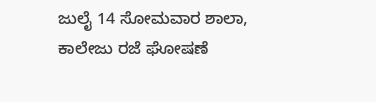ಜುಲೈ 14 ಸೋಮವಾರ ಶಾಲಾ, ಕಾಲೇಜು ರಜೆ ಘೋಷಣೆ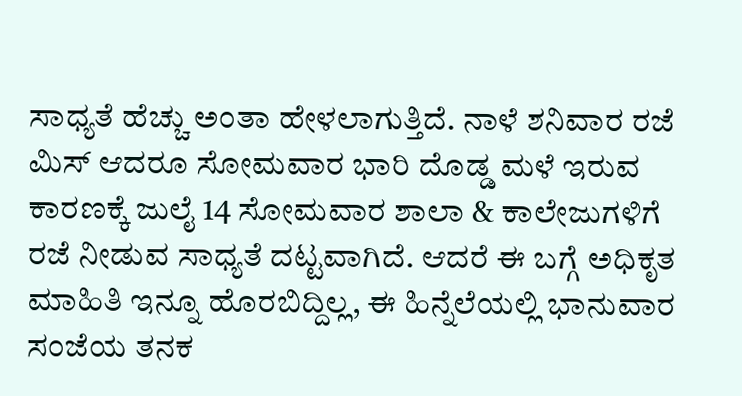ಸಾಧ್ಯತೆ ಹೆಚ್ಚು ಅಂತಾ ಹೇಳಲಾಗುತ್ತಿದೆ. ನಾಳೆ ಶನಿವಾರ ರಜೆ ಮಿಸ್ ಆದರೂ ಸೋಮವಾರ ಭಾರಿ ದೊಡ್ಡ ಮಳೆ ಇರುವ ಕಾರಣಕ್ಕೆ ಜುಲೈ 14 ಸೋಮವಾರ ಶಾಲಾ & ಕಾಲೇಜುಗಳಿಗೆ ರಜೆ ನೀಡುವ ಸಾಧ್ಯತೆ ದಟ್ಟವಾಗಿದೆ. ಆದರೆ ಈ ಬಗ್ಗೆ ಅಧಿಕೃತ ಮಾಹಿತಿ ಇನ್ನೂ ಹೊರಬಿದ್ದಿಲ್ಲ, ಈ ಹಿನ್ನೆಲೆಯಲ್ಲಿ ಭಾನುವಾರ ಸಂಜೆಯ ತನಕ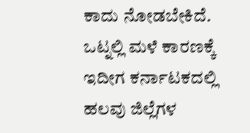ಕಾದು ನೋಡಬೇಕಿದೆ. ಒಟ್ನಲ್ಲಿ ಮಳೆ ಕಾರಣಕ್ಕೆ ಇದೀಗ ಕರ್ನಾಟಕದಲ್ಲಿ ಹಲವು ಜಿಲ್ಲೆಗಳ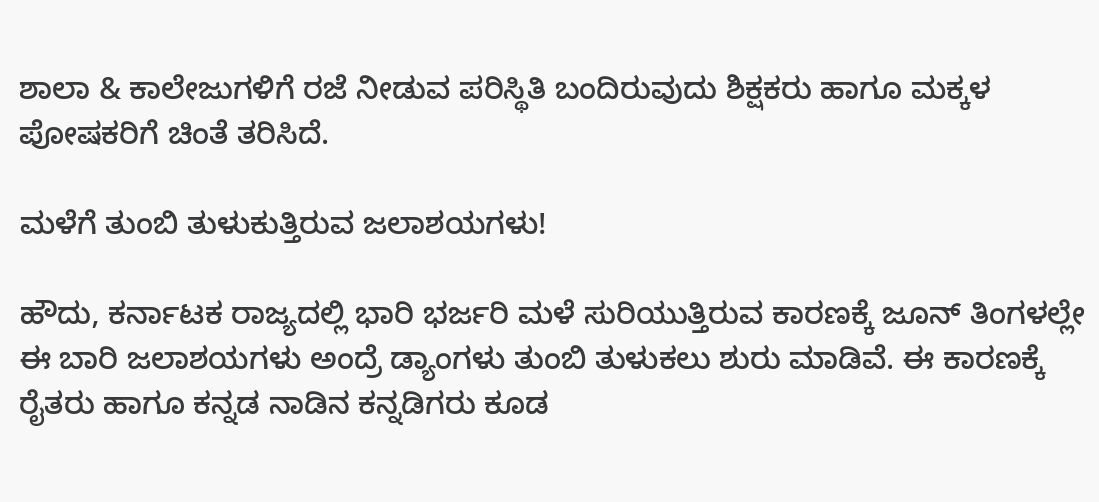ಶಾಲಾ & ಕಾಲೇಜುಗಳಿಗೆ ರಜೆ ನೀಡುವ ಪರಿಸ್ಥಿತಿ ಬಂದಿರುವುದು ಶಿಕ್ಷಕರು ಹಾಗೂ ಮಕ್ಕಳ ಪೋಷಕರಿಗೆ ಚಿಂತೆ ತರಿಸಿದೆ.

ಮಳೆಗೆ ತುಂಬಿ ತುಳುಕುತ್ತಿರುವ ಜಲಾಶಯಗಳು!

ಹೌದು, ಕರ್ನಾಟಕ ರಾಜ್ಯದಲ್ಲಿ ಭಾರಿ ಭರ್ಜರಿ ಮಳೆ ಸುರಿಯುತ್ತಿರುವ ಕಾರಣಕ್ಕೆ ಜೂನ್ ತಿಂಗಳಲ್ಲೇ ಈ ಬಾರಿ ಜಲಾಶಯಗಳು ಅಂದ್ರೆ ಡ್ಯಾಂಗಳು ತುಂಬಿ ತುಳುಕಲು ಶುರು ಮಾಡಿವೆ. ಈ ಕಾರಣಕ್ಕೆ ರೈತರು ಹಾಗೂ ಕನ್ನಡ ನಾಡಿನ ಕನ್ನಡಿಗರು ಕೂಡ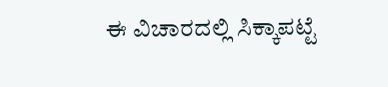ಈ ವಿಚಾರದಲ್ಲಿ ಸಿಕ್ಕಾಪಟ್ಟೆ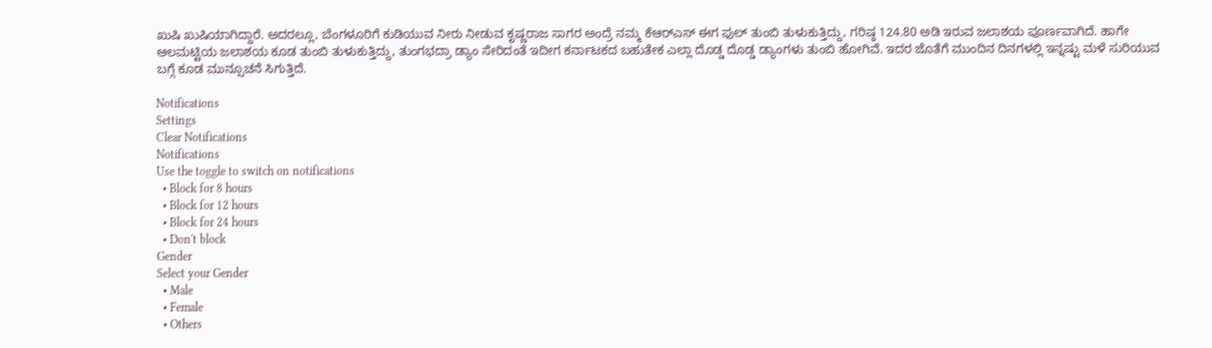ಖುಷಿ ಖುಷಿಯಾಗಿದ್ದಾರೆ. ಅದರಲ್ಲೂ, ಬೆಂಗಳೂರಿಗೆ ಕುಡಿಯುವ ನೀರು ನೀಡುವ ಕೃಷ್ಣರಾಜ ಸಾಗರ ಅಂದ್ರೆ ನಮ್ಮ ಕೆಆರ್‌ಎಸ್ ಈಗ ಫುಲ್ ತುಂಬಿ ತುಳುಕುತ್ತಿದ್ದು, ಗರಿಷ್ಠ 124.80 ಅಡಿ ಇರುವ ಜಲಾಶಯ ಪೂರ್ಣವಾಗಿದೆ. ಹಾಗೇ ಆಲಮಟ್ಟಿಯ ಜಲಾಶಯ ಕೂಡ ತುಂಬಿ ತುಳುಕುತ್ತಿದ್ದು, ತುಂಗಭದ್ರಾ ಡ್ಯಾಂ ಸೇರಿದಂತೆ ಇದೀಗ ಕರ್ನಾಟಕದ ಬಹುತೇಕ ಎಲ್ಲಾ ದೊಡ್ಡ ದೊಡ್ಡ ಡ್ಯಾಂಗಳು ತುಂಬಿ ಹೋಗಿವೆ. ಇದರ ಜೊತೆಗೆ ಮುಂದಿನ ದಿನಗಳಲ್ಲಿ ಇನ್ನಷ್ಟು ಮಳೆ ಸುರಿಯುವ ಬಗ್ಗೆ ಕೂಡ ಮುನ್ಸೂಚನೆ ಸಿಗುತ್ತಿದೆ.

Notifications
Settings
Clear Notifications
Notifications
Use the toggle to switch on notifications
  • Block for 8 hours
  • Block for 12 hours
  • Block for 24 hours
  • Don't block
Gender
Select your Gender
  • Male
  • Female
  • Others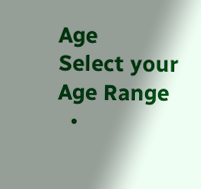Age
Select your Age Range
  •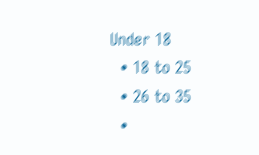Under 18
  • 18 to 25
  • 26 to 35
  •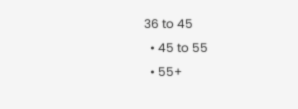36 to 45
  • 45 to 55
  • 55+